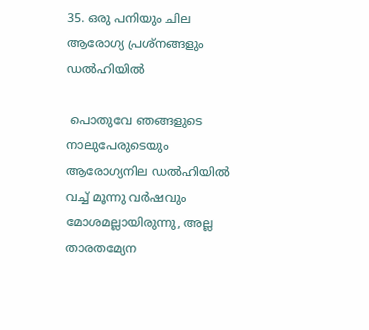35. ഒരു പനിയും ചില ആരോഗ്യ പ്രശ്നങ്ങളും ഡല്‍ഹിയില്‍

 പൊതുവേ ഞങ്ങളുടെ നാലുപേരുടെയും ആരോഗ്യനില ഡല്‍ഹിയില്‍ വച്ച് മൂന്നു വര്‍ഷവും മോശമല്ലായിരുന്നു, അല്ല താരതമ്യേന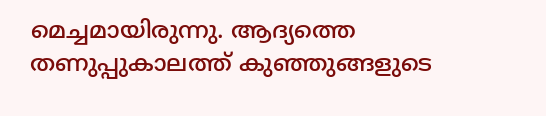മെച്ചമായിരുന്നു. ആദ്യത്തെ തണുപ്പുകാലത്ത് കുഞ്ഞുങ്ങളുടെ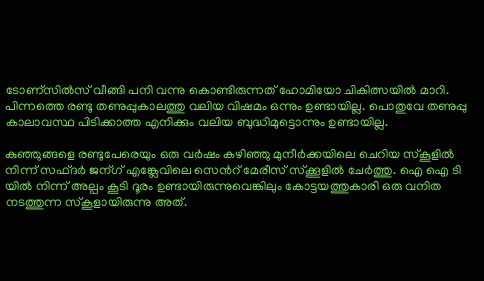ടോണ്സില്‍സ് വീങ്ങി പനി വന്നു കൊണ്ടിരുന്നത് ഹോമിയോ ചികിത്സയില്‍ മാറി. പിന്നത്തെ രണ്ടു തണുപ്പുകാലത്തു വലിയ വിഷമം ഒന്നും ഉണ്ടായില്ല. പൊതുവേ തണുപ്പു കാലാവസ്ഥ പിടിക്കാത്ത എനിക്കും വലിയ ബുദ്ധിമുട്ടൊന്നും ഉണ്ടായില്ല.

കുഞ്ഞുങ്ങളെ രണ്ടുപേരെയും ഒരു വര്‍ഷം കഴിഞ്ഞു മുനീര്‍ക്കയിലെ ചെറിയ സ്കൂളില്‍ നിന്ന് സഫ്ദര്‍ ജന്ഗ് എങ്ക്ലേവിലെ സെന്‍റ് മേരീസ് സ്ക്കൂളില്‍ ചേര്‍ത്തു. ഐ ഐ ടി യില്‍ നിന്ന് അല്പം കൂടി ദൂരം ഉണ്ടായിരുന്നുവെങ്കിലും കോട്ടയത്തുകാരി ഒരു വനിത നടത്തുന്ന സ്കൂളായിരുന്നു അത്.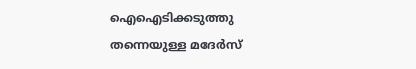ഐഐടിക്കടുത്തു തന്നെയുള്ള മദേര്‍സ്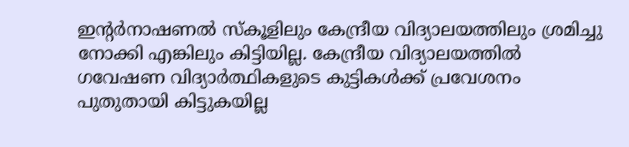ഇന്റര്‍നാഷണല്‍ സ്കൂളിലും കേന്ദ്രീയ വിദ്യാലയത്തിലും ശ്രമിച്ചു നോക്കി എങ്കിലും കിട്ടിയില്ല. കേന്ദ്രീയ വിദ്യാലയത്തില്‍ ഗവേഷണ വിദ്യാര്‍ത്ഥികളുടെ കുട്ടികള്‍ക്ക് പ്രവേശനം പുതുതായി കിട്ടുകയില്ല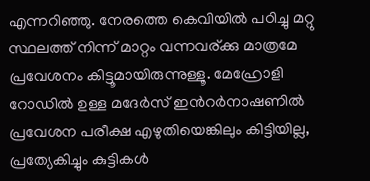എന്നറിഞ്ഞു. നേരത്തെ കെവിയില്‍ പഠിച്ചു മറ്റു സ്ഥലത്ത് നിന്ന് മാറ്റം വന്നവര്ക്കു മാത്രമേ പ്രവേശനം കിട്ടൂമായിരുന്നുള്ളൂ. മേഹ്രോളി റോഡില്‍ ഉള്ള മദേര്‍സ് ഇന്‍റര്‍നാഷണില്‍  പ്രവേശന പരീക്ഷ എഴുതിയെങ്കിലും കിട്ടിയില്ല, പ്രത്യേകിച്ചും കുട്ടികള്‍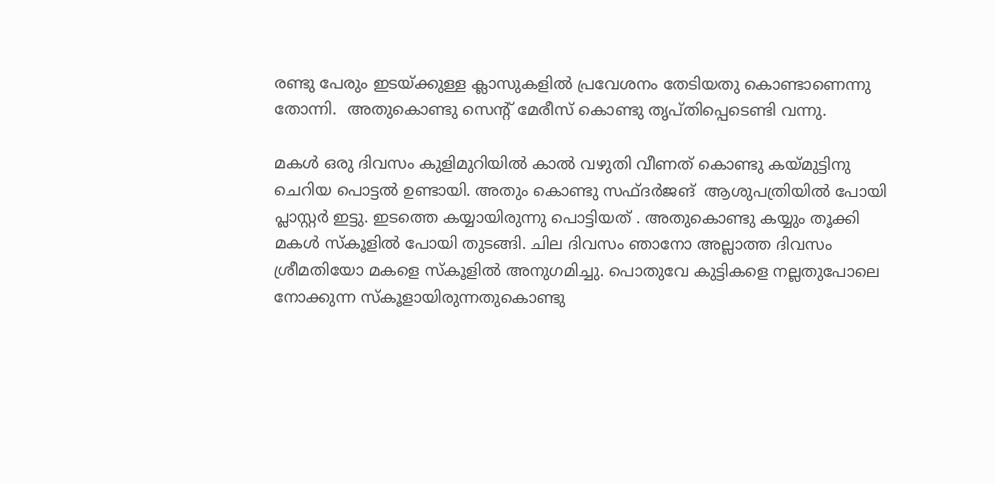രണ്ടു പേരും ഇടയ്ക്കുള്ള ക്ലാസുകളില്‍ പ്രവേശനം തേടിയതു കൊണ്ടാണെന്നു  തോന്നി.  അതുകൊണ്ടു സെന്റ്‌ മേരീസ് കൊണ്ടു തൃപ്തിപ്പെടെണ്ടി വന്നു.

മകള്‍ ഒരു ദിവസം കുളിമുറിയില്‍ കാല്‍ വഴുതി വീണത്‌ കൊണ്ടു കയ്മുട്ടിനു ചെറിയ പൊട്ടല്‍ ഉണ്ടായി. അതും കൊണ്ടു സഫ്ദര്‍ജങ്  ആശുപത്രിയില്‍ പോയി പ്ലാസ്റ്റര്‍ ഇട്ടു. ഇടത്തെ കയ്യായിരുന്നു പൊട്ടിയത് . അതുകൊണ്ടു കയ്യും തൂക്കി മകള്‍ സ്കൂളില്‍ പോയി തുടങ്ങി. ചില ദിവസം ഞാനോ അല്ലാത്ത ദിവസം ശ്രീമതിയോ മകളെ സ്കൂളില്‍ അനുഗമിച്ചു. പൊതുവേ കുട്ടികളെ നല്ലതുപോലെ നോക്കുന്ന സ്കൂളായിരുന്നതുകൊണ്ടു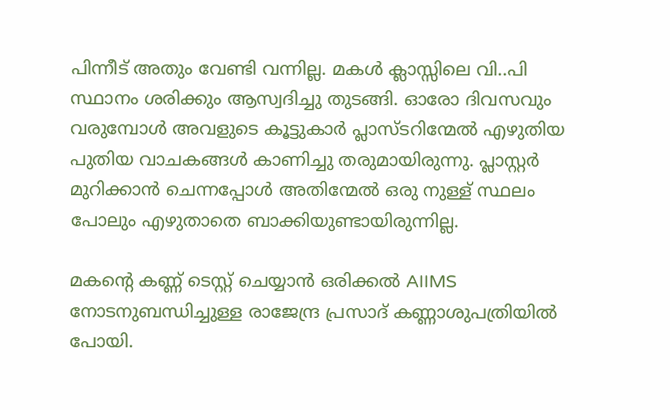പിന്നീട് അതും വേണ്ടി വന്നില്ല. മകള്‍ ക്ലാസ്സിലെ വി..പി സ്ഥാനം ശരിക്കും ആസ്വദിച്ചു തുടങ്ങി. ഓരോ ദിവസവും വരുമ്പോള്‍ അവളുടെ കൂട്ടുകാര്‍ പ്ലാസ്ടറിന്മേല്‍ എഴുതിയ പുതിയ വാചകങ്ങള്‍ കാണിച്ചു തരുമായിരുന്നു. പ്ലാസ്റ്റര്‍ മുറിക്കാന്‍ ചെന്നപ്പോള്‍ അതിന്മേല്‍ ഒരു നുള്ള് സ്ഥലം പോലും എഴുതാതെ ബാക്കിയുണ്ടായിരുന്നില്ല.

മകന്റെ കണ്ണ് ടെസ്റ്റ് ചെയ്യാന്‍ ഒരിക്കല്‍ AIIMS നോടനുബന്ധിച്ചുള്ള രാജേന്ദ്ര പ്രസാദ് കണ്ണാശുപത്രിയില്‍ പോയി.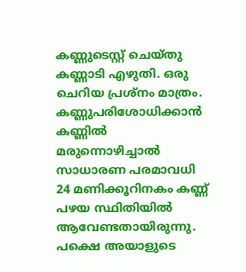കണ്ണുടെസ്റ്റ് ചെയ്തു കണ്ണാടി എഴുതി. ഒരു ചെറിയ പ്രശ്നം മാത്രം. കണ്ണുപരിശോധിക്കാന്‍ കണ്ണില്‍ മരുന്നൊഴിച്ചാല്‍ സാധാരണ പരമാവധി 24 മണിക്കൂറിനകം കണ്ണ് പഴയ സ്ഥിതിയില്‍ ആവേണ്ടതായിരുന്നു. പക്ഷെ അയാളുടെ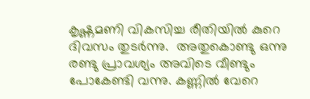കൃഷ്ണമണി വികസിച്ച രീതിയില്‍ കുറെ ദിവസം തുടര്‍ന്നു.  അതുകൊണ്ടു ഒന്നു രണ്ടു പ്രാവശ്യം അവിടെ വീണ്ടും പോകേണ്ടി വന്നു. കണ്ണില്‍ വേറെ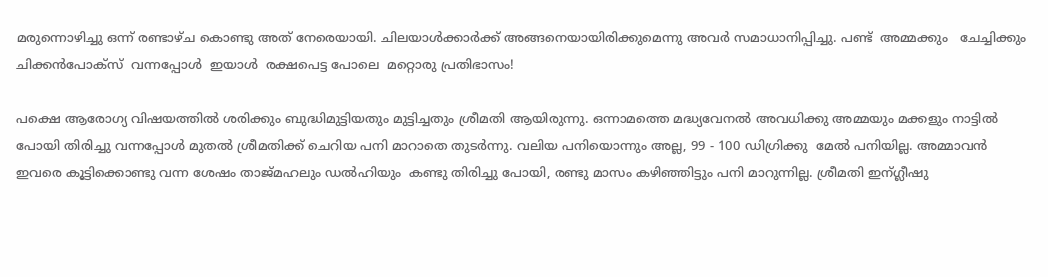മരുന്നൊഴിച്ചു ഒന്ന് രണ്ടാഴ്ച കൊണ്ടു അത് നേരെയായി. ചിലയാള്‍ക്കാര്‍ക്ക് അങ്ങനെയായിരിക്കുമെന്നു അവര്‍ സമാധാനിപ്പിച്ചു. പണ്ട്  അമ്മക്കും   ചേച്ചിക്കും  ചിക്കന്‍പോക്സ്  വന്നപ്പോള്‍  ഇയാള്‍  രക്ഷപെട്ട പോലെ  മറ്റൊരു പ്രതിഭാസം!

പക്ഷെ ആരോഗ്യ വിഷയത്തില്‍ ശരിക്കും ബുദ്ധിമുട്ടിയതും മുട്ടിച്ചതും ശ്രീമതി ആയിരുന്നു. ഒന്നാമത്തെ മദ്ധ്യവേനല്‍ അവധിക്കു അമ്മയും മക്കളും നാട്ടില്‍ പോയി തിരിച്ചു വന്നപ്പോള്‍ മുതല്‍ ശ്രീമതിക്ക് ചെറിയ പനി മാറാതെ തുടര്‍ന്നു. വലിയ പനിയൊന്നും അല്ല, 99 - 100 ഡിഗ്രിക്കു  മേല്‍ പനിയില്ല. അമ്മാവന്‍ ഇവരെ കൂട്ടിക്കൊണ്ടു വന്ന ശേഷം താജ്മഹലും ഡല്‍ഹിയും  കണ്ടു തിരിച്ചു പോയി, രണ്ടു മാസം കഴിഞ്ഞിട്ടും പനി മാറുന്നില്ല. ശ്രീമതി ഇന്ഗ്ലീഷു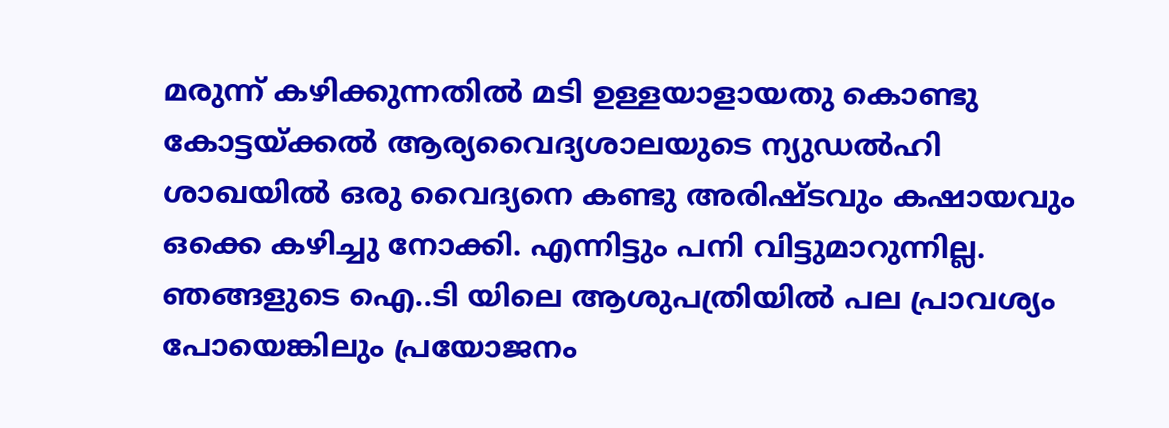മരുന്ന് കഴിക്കുന്നതില്‍ മടി ഉള്ളയാളായതു കൊണ്ടു കോട്ടയ്ക്കല്‍ ആര്യവൈദ്യശാലയുടെ ന്യുഡല്‍ഹി ശാഖയില്‍ ഒരു വൈദ്യനെ കണ്ടു അരിഷ്ടവും കഷായവും ഒക്കെ കഴിച്ചു നോക്കി. എന്നിട്ടും പനി വിട്ടുമാറുന്നില്ല. ഞങ്ങളുടെ ഐ..ടി യിലെ ആശുപത്രിയില്‍ പല പ്രാവശ്യം പോയെങ്കിലും പ്രയോജനം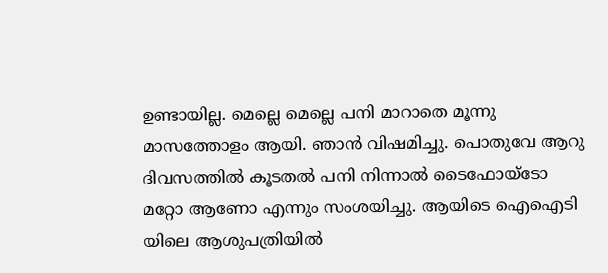ഉണ്ടായില്ല. മെല്ലെ മെല്ലെ പനി മാറാതെ മൂന്നു മാസത്തോളം ആയി. ഞാന്‍ വിഷമിച്ചു. പൊതുവേ ആറു  ദിവസത്തില്‍ കൂടതല്‍ പനി നിന്നാല്‍ ടൈഫോയ്ടോ മറ്റോ ആണോ എന്നും സംശയിച്ചു. ആയിടെ ഐഐടി യിലെ ആശുപത്രിയില്‍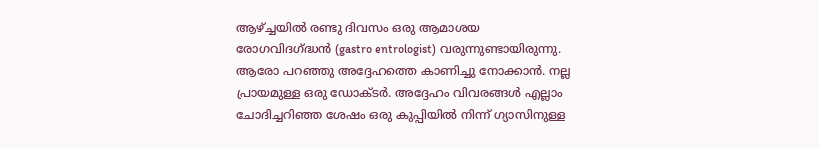ആഴ്ച്ചയില്‍ രണ്ടു ദിവസം ഒരു ആമാശയ രോഗവിദഗ്ദ്ധന്‍ (gastro entrologist) വരുന്നുണ്ടായിരുന്നു. ആരോ പറഞ്ഞു അദ്ദേഹത്തെ കാണിച്ചു നോക്കാന്‍. നല്ല പ്രായമുള്ള ഒരു ഡോക്ടര്‍. അദ്ദേഹം വിവരങ്ങള്‍ എല്ലാം ചോദിച്ചറിഞ്ഞ ശേഷം ഒരു കുപ്പിയില്‍ നിന്ന് ഗ്യാസിനുള്ള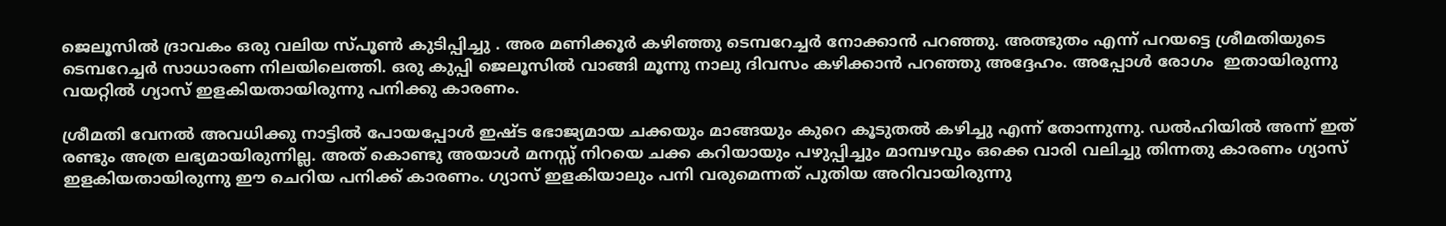ജെലൂസില്‍ ദ്രാവകം ഒരു വലിയ സ്പൂണ്‍ കുടിപ്പിച്ചു . അര മണിക്കൂര്‍ കഴിഞ്ഞു ടെമ്പറേച്ചര്‍ നോക്കാന്‍ പറഞ്ഞു. അത്ഭുതം എന്ന് പറയട്ടെ ശ്രീമതിയുടെ ടെമ്പറേച്ചര്‍ സാധാരണ നിലയിലെത്തി. ഒരു കുപ്പി ജെലൂസില്‍ വാങ്ങി മൂന്നു നാലു ദിവസം കഴിക്കാന്‍ പറഞ്ഞു അദ്ദേഹം. അപ്പോള്‍ രോഗം  ഇതായിരുന്നു വയറ്റില്‍ ഗ്യാസ് ഇളകിയതായിരുന്നു പനിക്കു കാരണം.

ശ്രീമതി വേനല്‍ അവധിക്കു നാട്ടില്‍ പോയപ്പോള്‍ ഇഷ്ട ഭോജ്യമായ ചക്കയും മാങ്ങയും കുറെ കൂടുതല്‍ കഴിച്ചു എന്ന് തോന്നുന്നു. ഡല്‍ഹിയില്‍ അന്ന് ഇത് രണ്ടും അത്ര ലഭ്യമായിരുന്നില്ല. അത് കൊണ്ടു അയാള്‍ മനസ്സ് നിറയെ ചക്ക കറിയായും പഴുപ്പിച്ചും മാമ്പഴവും ഒക്കെ വാരി വലിച്ചു തിന്നതു കാരണം ഗ്യാസ് ഇളകിയതായിരുന്നു ഈ ചെറിയ പനിക്ക് കാരണം. ഗ്യാസ് ഇളകിയാലും പനി വരുമെന്നത് പുതിയ അറിവായിരുന്നു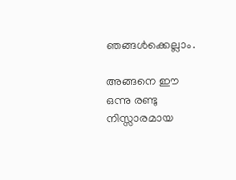ഞങ്ങള്‍ക്കെല്ലാം.

അങ്ങനെ ഈ ഒന്നു രണ്ടു നിസ്സാരമായ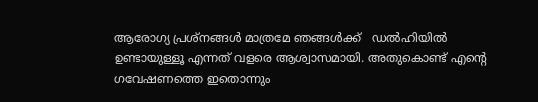ആരോഗ്യ പ്രശ്നങ്ങള്‍ മാത്രമേ ഞങ്ങള്‍ക്ക്   ഡല്‍ഹിയില്‍ ഉണ്ടായുള്ളൂ എന്നത് വളരെ ആശ്വാസമായി. അതുകൊണ്ട് എന്‍റെ  ഗവേഷണത്തെ ഇതൊന്നും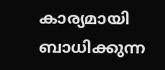കാര്യമായി ബാധിക്കുന്ന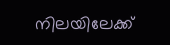നിലയിലേക്ക്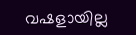വഷളായില്ല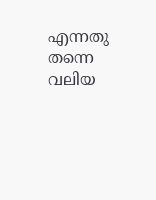എന്നതു തന്നെ വലിയ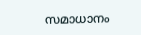സമാധാനം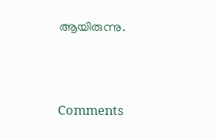ആയിരുന്നു.




Comments